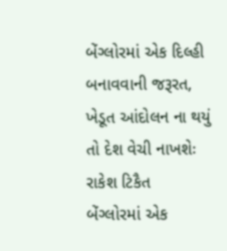બેંગ્લોરમાં એક દિલ્હી બનાવવાની જરૂરત, ખેડૂત આંદોલન ના થયું તો દેશ વેચી નાખશેઃ રાકેશ ટિકૈત
બેંગ્લોરમાં એક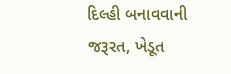દિલ્હી બનાવવાની જરૂરત, ખેડૂત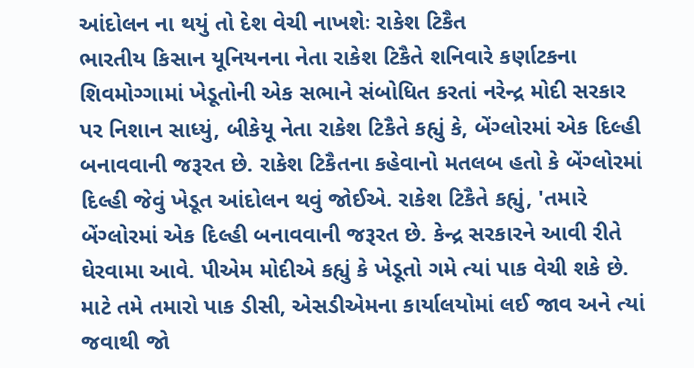આંદોલન ના થયું તો દેશ વેચી નાખશેઃ રાકેશ ટિકૈત
ભારતીય કિસાન યૂનિયનના નેતા રાકેશ ટિકૈતે શનિવારે કર્ણાટકના શિવમોગ્ગામાં ખેડૂતોની એક સભાને સંબોધિત કરતાં નરેન્દ્ર મોદી સરકાર પર નિશાન સાધ્યું, બીકેયૂ નેતા રાકેશ ટિકૈતે કહ્યું કે, બેંગ્લોરમાં એક દિલ્હી બનાવવાની જરૂરત છે. રાકેશ ટિકૈતના કહેવાનો મતલબ હતો કે બેંગ્લોરમાં દિલ્હી જેવું ખેડૂત આંદોલન થવું જોઈએ. રાકેશ ટિકૈતે કહ્યું, 'તમારે બેંગ્લોરમાં એક દિલ્હી બનાવવાની જરૂરત છે. કેન્દ્ર સરકારને આવી રીતે ઘેરવામા આવે. પીએમ મોદીએ કહ્યું કે ખેડૂતો ગમે ત્યાં પાક વેચી શકે છે. માટે તમે તમારો પાક ડીસી, એસડીએમના કાર્યાલયોમાં લઈ જાવ અને ત્યાં જવાથી જો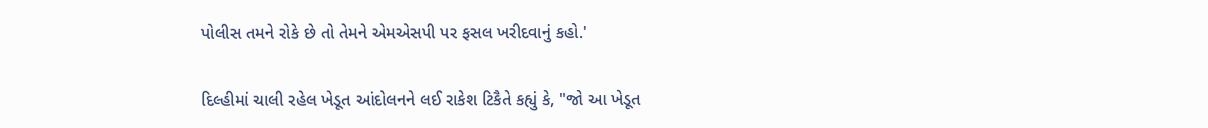પોલીસ તમને રોકે છે તો તેમને એમએસપી પર ફસલ ખરીદવાનું કહો.'

દિલ્હીમાં ચાલી રહેલ ખેડૂત આંદોલનને લઈ રાકેશ ટિકૈતે કહ્યું કે, "જો આ ખેડૂત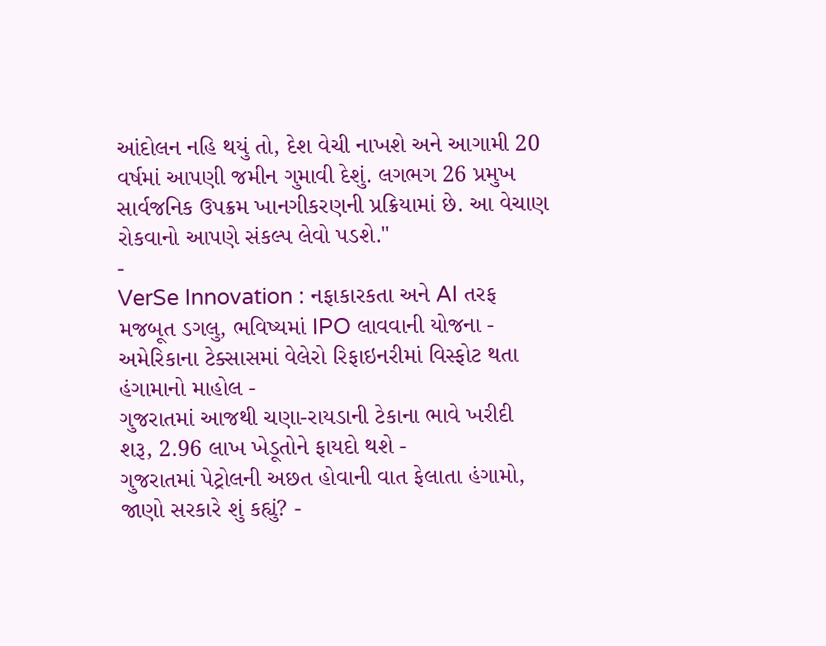આંદોલન નહિ થયું તો, દેશ વેચી નાખશે અને આગામી 20 વર્ષમાં આપણી જમીન ગુમાવી દેશું. લગભગ 26 પ્રમુખ સાર્વજનિક ઉપક્રમ ખાનગીકરણની પ્રક્રિયામાં છે. આ વેચાણ રોકવાનો આપણે સંકલ્પ લેવો પડશે."
-
VerSe Innovation : નફાકારકતા અને AI તરફ મજબૂત ડગલુ, ભવિષ્યમાં IPO લાવવાની યોજના -
અમેરિકાના ટેક્સાસમાં વેલેરો રિફાઇનરીમાં વિસ્ફોટ થતા હંગામાનો માહોલ -
ગુજરાતમાં આજથી ચણા-રાયડાની ટેકાના ભાવે ખરીદી શરૂ, 2.96 લાખ ખેડૂતોને ફાયદો થશે -
ગુજરાતમાં પેટ્રોલની અછત હોવાની વાત ફેલાતા હંગામો, જાણો સરકારે શું કહ્યું? -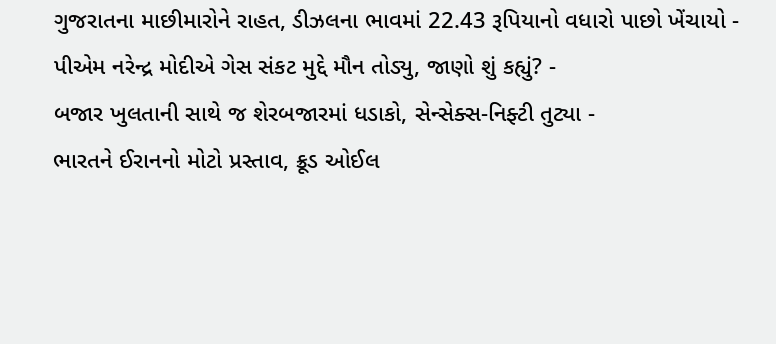ગુજરાતના માછીમારોને રાહત, ડીઝલના ભાવમાં 22.43 રૂપિયાનો વધારો પાછો ખેંચાયો -
પીએમ નરેન્દ્ર મોદીએ ગેસ સંકટ મુદ્દે મૌન તોડ્યુ, જાણો શું કહ્યું? -
બજાર ખુલતાની સાથે જ શેરબજારમાં ધડાકો, સેન્સેક્સ-નિફ્ટી તુટ્યા -
ભારતને ઈરાનનો મોટો પ્રસ્તાવ, ક્રૂડ ઓઈલ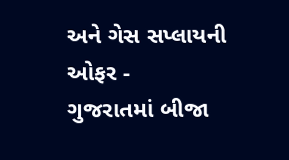અને ગેસ સપ્લાયની ઓફર -
ગુજરાતમાં બીજા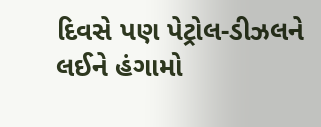દિવસે પણ પેટ્રોલ-ડીઝલને લઈને હંગામો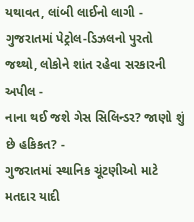યથાવત, લાંબી લાઈનો લાગી -
ગુજરાતમાં પેટ્રોલ-ડિઝલનો પુરતો જથ્થો, લોકોને શાંત રહેવા સરકારની અપીલ -
નાના થઈ જશે ગેસ સિલિન્ડર? જાણો શું છે હકિકત? -
ગુજરાતમાં સ્થાનિક ચૂંટણીઓ માટે મતદાર યાદી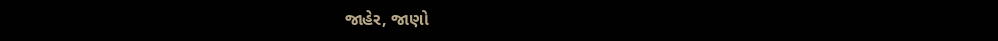જાહેર, જાણો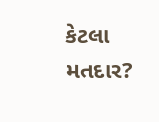કેટલા મતદાર?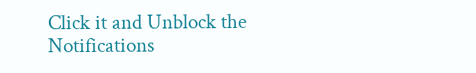Click it and Unblock the Notifications